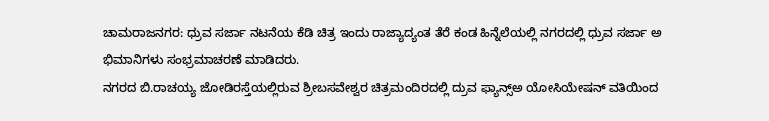ಚಾಮರಾಜನಗರ: ಧ್ರುವ ಸರ್ಜಾ ನಟನೆಯ ಕೆಡಿ ಚಿತ್ರ ಇಂದು ರಾಜ್ಯಾದ್ಯಂತ ತೆರೆ ಕಂಡ ಹಿನ್ನೆಲೆಯಲ್ಲಿ ನಗರದಲ್ಲಿ ಧ್ರುವ ಸರ್ಜಾ ಅ
ಭಿಮಾನಿಗಳು ಸಂಭ್ರಮಾಚರಣೆ ಮಾಡಿದರು.
ನಗರದ ಬಿ.ರಾಚಯ್ಯ ಜೋಡಿರಸ್ತೆಯಲ್ಲಿರುವ ಶ್ರೀಬಸವೇಶ್ವರ ಚಿತ್ರಮಂದಿರದಲ್ಲಿ ದ್ರುವ ಫ್ಯಾನ್ಸ್ಅ ಯೋಸಿಯೇಷನ್ ವತಿಯಿಂದ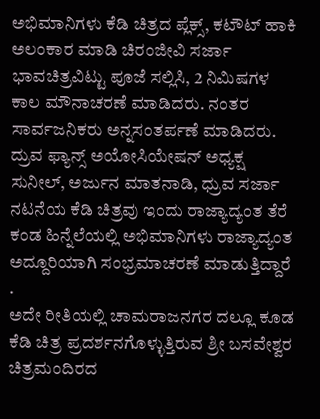ಅಭಿಮಾನಿಗಳು ಕೆಡಿ ಚಿತ್ರದ ಪ್ಲೆಕ್ಸ್, ಕಟೌಟ್ ಹಾಕಿ ಅಲಂಕಾರ ಮಾಡಿ ಚಿರಂಜೀವಿ ಸರ್ಜಾ ಭಾವಚಿತ್ರವಿಟ್ಟು ಪೂಜೆ ಸಲ್ಲಿಸಿ, 2 ನಿಮಿಷಗಳ ಕಾಲ ಮೌನಾಚರಣೆ ಮಾಡಿದರು. ನಂತರ ಸಾರ್ವಜನಿಕರು ಅನ್ನಸಂತರ್ಪಣೆ ಮಾಡಿದರು.
ದ್ರುವ ಫ್ಯಾನ್ಸ್ ಅಯೋಸಿಯೇಷನ್ ಅಧ್ಯಕ್ಷ ಸುನೀಲ್, ಅರ್ಜುನ ಮಾತನಾಡಿ, ಧ್ರುವ ಸರ್ಜಾ ನಟನೆಯ ಕೆಡಿ ಚಿತ್ರವು ಇಂದು ರಾಜ್ಯಾದ್ಯಂತ ತೆರೆ ಕಂಡ ಹಿನ್ನೆಲೆಯಲ್ಲಿ ಅಭಿಮಾನಿಗಳು ರಾಜ್ಯಾದ್ಯಂತ ಅದ್ದೂರಿಯಾಗಿ ಸಂಭ್ರಮಾಚರಣೆ ಮಾಡುತ್ತಿದ್ದಾರೆ .
ಅದೇ ರೀತಿಯಲ್ಲಿ ಚಾಮರಾಜನಗರ ದಲ್ಲೂ ಕೂಡ ಕೆಡಿ ಚಿತ್ರ ಪ್ರದರ್ಶನಗೊಳ್ಳುತ್ತಿರುವ ಶ್ರೀ ಬಸವೇಶ್ವರ ಚಿತ್ರಮಂದಿರದ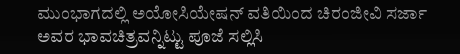ಮುಂಭಾಗದಲ್ಲಿ ಅಯೋಸಿಯೇಷನ್ ವತಿಯಿಂದ ಚಿರಂಜೀವಿ ಸರ್ಜಾ ಅವರ ಭಾವಚಿತ್ರವನ್ನಿಟ್ಟು ಪೂಜೆ ಸಲ್ಲಿಸಿ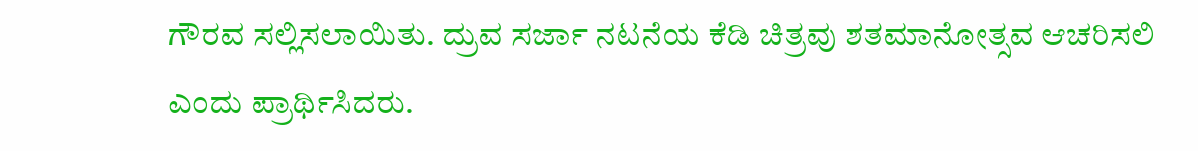ಗೌರವ ಸಲ್ಲಿಸಲಾಯಿತು. ದ್ರುವ ಸರ್ಜಾ ನಟನೆಯ ಕೆಡಿ ಚಿತ್ರವು ಶತಮಾನೋತ್ಸವ ಆಚರಿಸಲಿ ಎಂದು ಪ್ರಾರ್ಥಿಸಿದರು.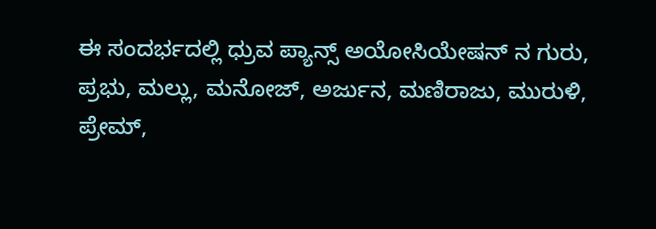ಈ ಸಂದರ್ಭದಲ್ಲಿ ಧ್ರುವ ಪ್ಯಾನ್ಸ್ ಅಯೋಸಿಯೇಷನ್ ನ ಗುರು, ಪ್ರಭು, ಮಲ್ಲು, ಮನೋಜ್, ಅರ್ಜುನ, ಮಣಿರಾಜು, ಮುರುಳಿ, ಪ್ರೇಮ್,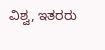ವಿಶ್ವ, ಇತರರು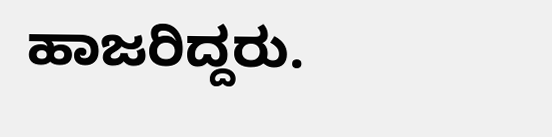ಹಾಜರಿದ್ದರು.